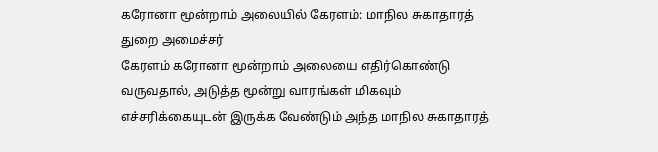கரோனா மூன்றாம் அலையில் கேரளம்: மாநில சுகாதாரத் துறை அமைச்சர்
கேரளம் கரோனா மூன்றாம் அலையை எதிர்கொண்டு வருவதால், அடுத்த மூன்று வாரங்கள் மிகவும் எச்சரிக்கையுடன் இருக்க வேண்டும் அந்த மாநில சுகாதாரத்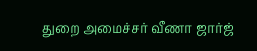துறை அமைச்சர் வீணா ஜார்ஜ்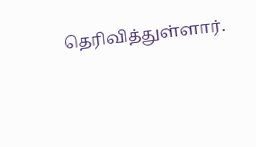தெரிவித்துள்ளார்.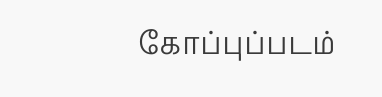கோப்புப்படம்